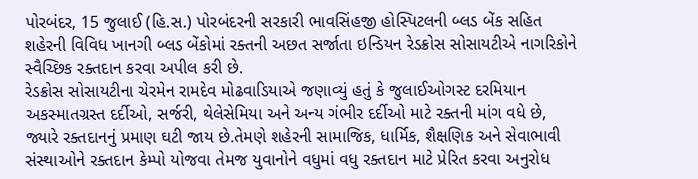પોરબંદર, 15 જુલાઈ (હિ.સ.) પોરબંદરની સરકારી ભાવસિંહજી હોસ્પિટલની બ્લડ બેંક સહિત શહેરની વિવિધ ખાનગી બ્લડ બેંકોમાં રક્તની અછત સર્જાતા ઇન્ડિયન રેડક્રોસ સોસાયટીએ નાગરિકોને સ્વૈચ્છિક રક્તદાન કરવા અપીલ કરી છે.
રેડક્રોસ સોસાયટીના ચેરમેન રામદેવ મોઢવાડિયાએ જણાવ્યું હતું કે જુલાઈઓગસ્ટ દરમિયાન અકસ્માતગ્રસ્ત દર્દીઓ, સર્જરી, થેલેસેમિયા અને અન્ય ગંભીર દર્દીઓ માટે રક્તની માંગ વધે છે, જ્યારે રક્તદાનનું પ્રમાણ ઘટી જાય છે.તેમણે શહેરની સામાજિક, ધાર્મિક, શૈક્ષણિક અને સેવાભાવી સંસ્થાઓને રક્તદાન કેમ્પો યોજવા તેમજ યુવાનોને વધુમાં વધુ રક્તદાન માટે પ્રેરિત કરવા અનુરોધ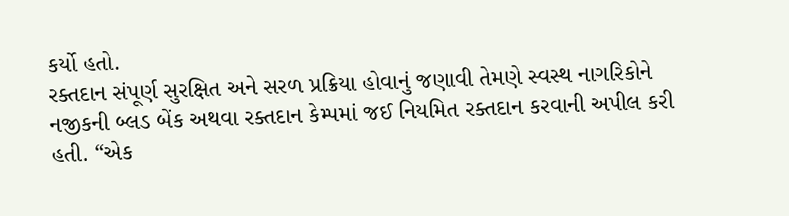કર્યો હતો.
રક્તદાન સંપૂર્ણ સુરક્ષિત અને સરળ પ્રક્રિયા હોવાનું જણાવી તેમણે સ્વસ્થ નાગરિકોને નજીકની બ્લડ બેંક અથવા રક્તદાન કેમ્પમાં જઈ નિયમિત રક્તદાન કરવાની અપીલ કરી હતી. “એક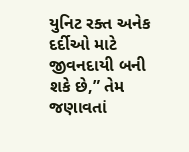યુનિટ રક્ત અનેક દર્દીઓ માટે જીવનદાયી બની શકે છે,” તેમ જણાવતાં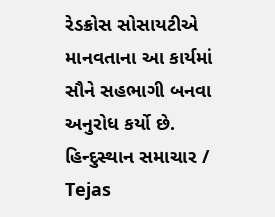રેડક્રોસ સોસાયટીએ માનવતાના આ કાર્યમાં સૌને સહભાગી બનવા અનુરોધ કર્યો છે.
હિન્દુસ્થાન સમાચાર / Tejas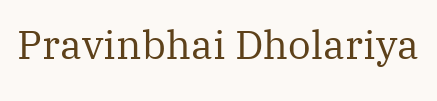Pravinbhai Dholariya